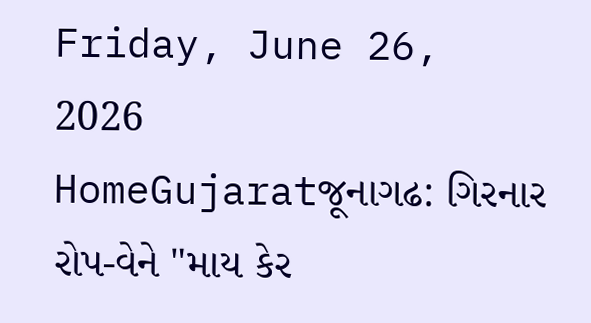Friday, June 26, 2026
HomeGujaratજૂનાગઢ: ગિરનાર રોપ-વેને "માય કેર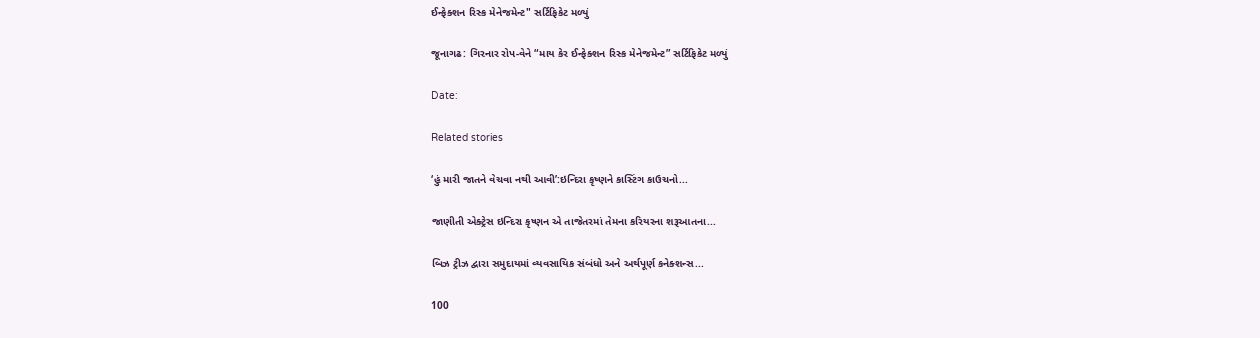ઈન્ફેક્શન રિસ્ક મેનેજમેન્ટ" સર્ટિફિકેટ મળ્યું

જૂનાગઢ: ગિરનાર રોપ-વેને “માય કેર ઈન્ફેક્શન રિસ્ક મેનેજમેન્ટ” સર્ટિફિકેટ મળ્યું

Date:

Related stories

‘હું મારી જાતને વેચવા નથી આવી’:ઇન્દિરા કૃષ્ણને કાસ્ટિંગ કાઉચનો...

જાણીતી એક્ટ્રેસ ઇન્દિરા કૃષ્ણન એ તાજેતરમાં તેમના કરિયરના શરૂઆતના...

બિઝ ટ્રીઝ દ્વારા સમુદાયમાં વ્યવસાયિક સંબંધો અને અર્થપૂર્ણ કનેક્શન્સ...

100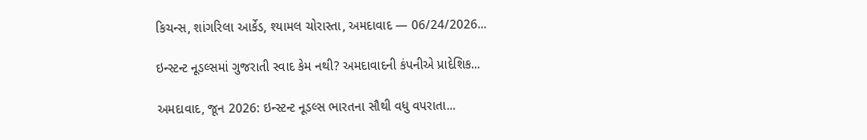કિચન્સ, શાંગરિલા આર્કેડ, શ્યામલ ચોરાસ્તા, અમદાવાદ — 06/24/2026...

ઇન્સ્ટન્ટ નૂડલ્સમાં ગુજરાતી સ્વાદ કેમ નથી? અમદાવાદની કંપનીએ પ્રાદેશિક...

અમદાવાદ, જૂન 2026: ઇન્સ્ટન્ટ નૂડલ્સ ભારતના સૌથી વધુ વપરાતા...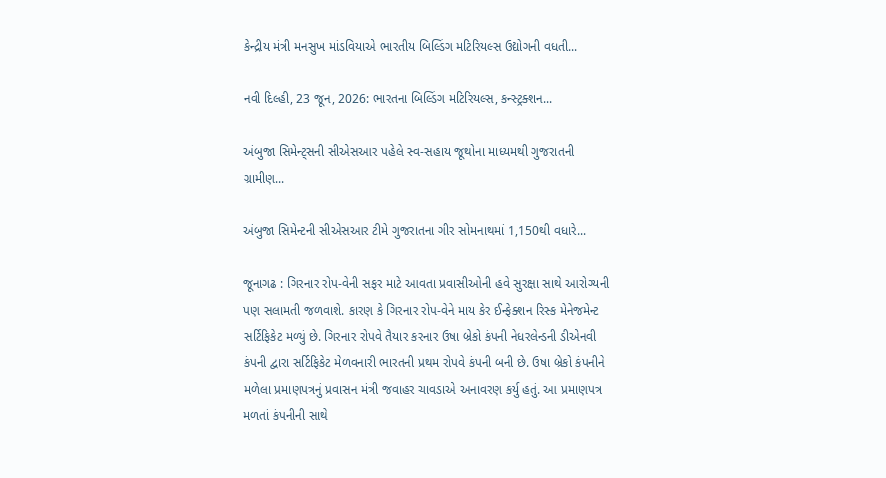કેન્દ્રીય મંત્રી મનસુખ માંડવિયાએ ભારતીય બિલ્ડિંગ મટિરિયલ્સ ઉદ્યોગની વધતી...

નવી દિલ્હી, 23 જૂન, 2026: ભારતના બિલ્ડિંગ મટિરિયલ્સ, કન્સ્ટ્રક્શન...

અંબુજા સિમેન્ટ્સની સીએસઆર પહેલે સ્વ-સહાય જૂથોના માધ્યમથી ગુજરાતની ગ્રામીણ...

અંબુજા સિમેન્ટની સીએસઆર ટીમે ગુજરાતના ગીર સોમનાથમાં 1,150થી વધારે...

જૂનાગઢ : ગિરનાર રોપ-વેની સફર માટે આવતા પ્રવાસીઓની હવે સુરક્ષા સાથે આરોગ્યની પણ સલામતી જળવાશે. કારણ કે ગિરનાર રોપ-વેને માય કેર ઈન્ફેક્શન રિસ્ક મેનેજમેન્ટ સર્ટિફિકેટ મળ્યું છે. ગિરનાર રોપવે તૈયાર કરનાર ઉષા બ્રેકો કંપની નેધરલેન્ડની ડીએનવી કંપની દ્વારા સર્ટિફિકેટ મેળવનારી ભારતની પ્રથમ રોપવે કંપની બની છે. ઉષા બ્રેકો કંપનીને મળેલા પ્રમાણપત્રનું પ્રવાસન મંત્રી જવાહર ચાવડાએ અનાવરણ કર્યુ હતું. આ પ્રમાણપત્ર મળતાં કંપનીની સાથે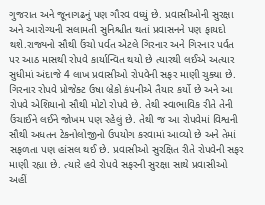ગુજરાત અને જૂનાગઢનું પણ ગૌરવ વધ્યું છે. પ્રવાસીઓની સુરક્ષા અને આરોગ્યની સલામતી સુનિશ્ચીત થતાં પ્રવાસનને પણ ફાયદો થશે.રાજ્યનો સૌથી ઉંચો પર્વત એટલે ગિરનાર અને ગિરનાર પર્વત પર આઠ માસથી રોપવે કાર્યાન્વિત થયો છે ત્યારથી લઈએ અત્યાર સુધીમાં અંદાજે 4 લાખ પ્રવાસીઓ રોપવેની સફર માણી ચુક્યા છે. ગિરનાર રોપવે પ્રોજેક્ટ ઉષા બ્રેકો કંપનીએ તૈયાર કર્યો છે અને આ રોપવે એશિયાનો સૌથી મોટો રોપવે છે. તેથી સ્વાભાવિક રીતે તેની ઉંચાઈને લઈને જોખમ પણ રહેલું છે. તેથી જ આ રોપવેમાં વિશ્વની સૌથી અધતન ટેકનોલોજીનો ઉપયોગ કરવામાં આવ્યો છે અને તેમાં સફળતા પણ હાંસલ થઈ છે. પ્રવાસીઓ સુરક્ષિત રીતે રોપવેની સફર માણી રહ્યા છે. ત્યારે હવે રોપવે સફરની સુરક્ષા સાથે પ્રવાસીઓ અહીં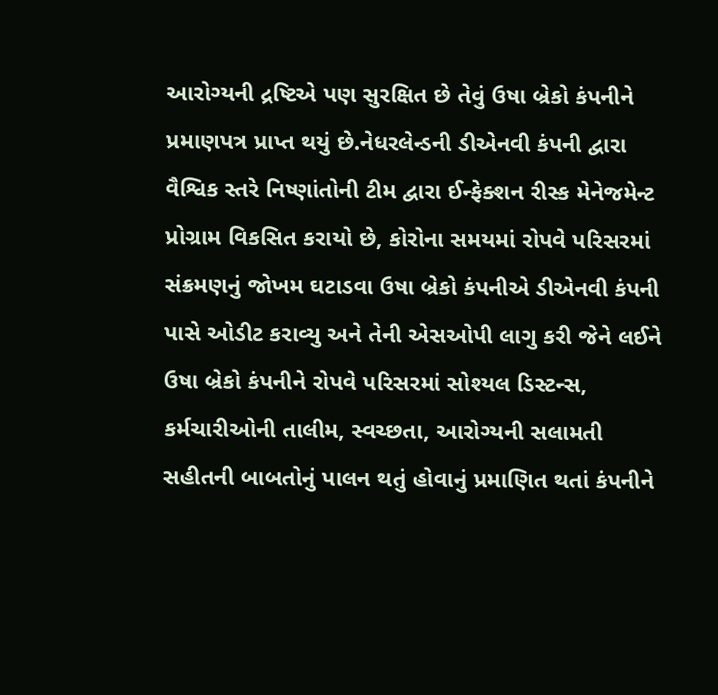આરોગ્યની દ્રષ્ટિએ પણ સુરક્ષિત છે તેવું ઉષા બ્રેકો કંપનીને પ્રમાણપત્ર પ્રાપ્ત થયું છે.નેધરલેન્ડની ડીએનવી કંપની દ્વારા વૈશ્વિક સ્તરે નિષ્ણાંતોની ટીમ દ્વારા ઈન્ફેક્શન રીસ્ક મેનેજમેન્ટ પ્રોગ્રામ વિકસિત કરાયો છે, કોરોના સમયમાં રોપવે પરિસરમાં સંક્રમણનું જોખમ ઘટાડવા ઉષા બ્રેકો કંપનીએ ડીએનવી કંપની પાસે ઓડીટ કરાવ્યુ અને તેની એસઓપી લાગુ કરી જેને લઈને ઉષા બ્રેકો કંપનીને રોપવે પરિસરમાં સોશ્યલ ડિસ્ટન્સ, કર્મચારીઓની તાલીમ, સ્વચ્છતા, આરોગ્યની સલામતી સહીતની બાબતોનું પાલન થતું હોવાનું પ્રમાણિત થતાં કંપનીને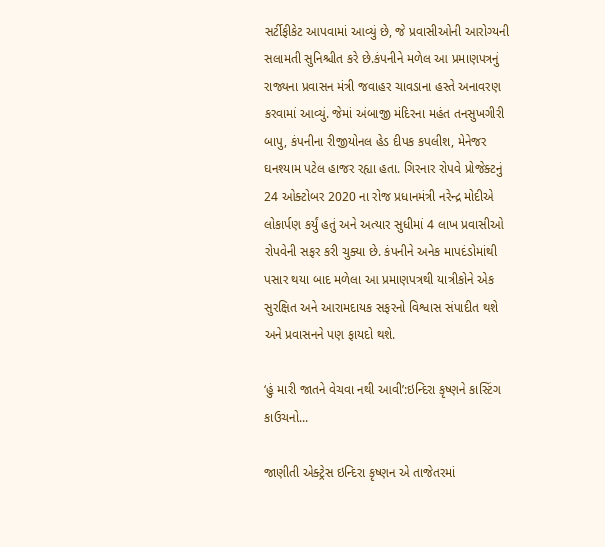સર્ટીફીકેટ આપવામાં આવ્યું છે, જે પ્રવાસીઓની આરોગ્યની સલામતી સુનિશ્ચીત કરે છે.કંપનીને મળેલ આ પ્રમાણપત્રનું રાજ્યના પ્રવાસન મંત્રી જવાહર ચાવડાના હસ્તે અનાવરણ કરવામાં આવ્યું. જેમાં અંબાજી મંદિરના મહંત તનસુખગીરી બાપુ, કંપનીના રીજીયોનલ હેડ દીપક કપલીશ, મેનેજર ઘનશ્યામ પટેલ હાજર રહ્યા હતા. ગિરનાર રોપવે પ્રોજેક્ટનું 24 ઓક્ટોબર 2020 ના રોજ પ્રધાનમંત્રી નરેન્દ્ર મોદીએ લોકાર્પણ કર્યું હતું અને અત્યાર સુધીમાં 4 લાખ પ્રવાસીઓ રોપવેની સફર કરી ચુક્યા છે. કંપનીને અનેક માપદંડોમાંથી પસાર થયા બાદ મળેલા આ પ્રમાણપત્રથી યાત્રીકોને એક સુરક્ષિત અને આરામદાયક સફરનો વિશ્વાસ સંપાદીત થશે અને પ્રવાસનને પણ ફાયદો થશે.

‘હું મારી જાતને વેચવા નથી આવી’:ઇન્દિરા કૃષ્ણને કાસ્ટિંગ કાઉચનો...

જાણીતી એક્ટ્રેસ ઇન્દિરા કૃષ્ણન એ તાજેતરમાં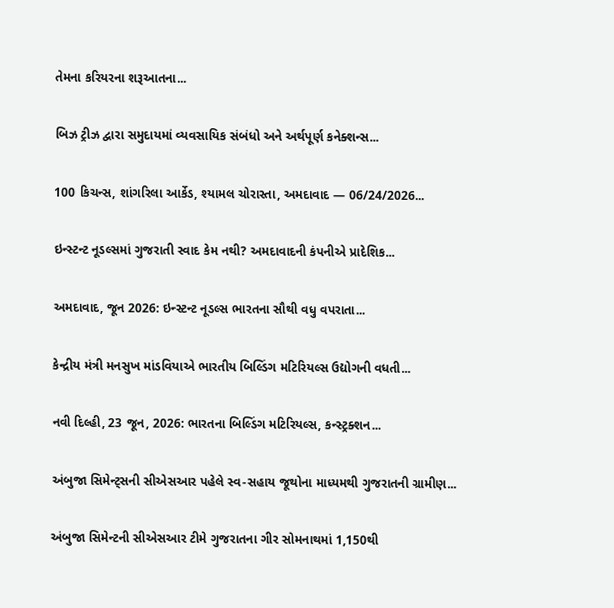તેમના કરિયરના શરૂઆતના...

બિઝ ટ્રીઝ દ્વારા સમુદાયમાં વ્યવસાયિક સંબંધો અને અર્થપૂર્ણ કનેક્શન્સ...

100 કિચન્સ, શાંગરિલા આર્કેડ, શ્યામલ ચોરાસ્તા, અમદાવાદ — 06/24/2026...

ઇન્સ્ટન્ટ નૂડલ્સમાં ગુજરાતી સ્વાદ કેમ નથી? અમદાવાદની કંપનીએ પ્રાદેશિક...

અમદાવાદ, જૂન 2026: ઇન્સ્ટન્ટ નૂડલ્સ ભારતના સૌથી વધુ વપરાતા...

કેન્દ્રીય મંત્રી મનસુખ માંડવિયાએ ભારતીય બિલ્ડિંગ મટિરિયલ્સ ઉદ્યોગની વધતી...

નવી દિલ્હી, 23 જૂન, 2026: ભારતના બિલ્ડિંગ મટિરિયલ્સ, કન્સ્ટ્રક્શન...

અંબુજા સિમેન્ટ્સની સીએસઆર પહેલે સ્વ-સહાય જૂથોના માધ્યમથી ગુજરાતની ગ્રામીણ...

અંબુજા સિમેન્ટની સીએસઆર ટીમે ગુજરાતના ગીર સોમનાથમાં 1,150થી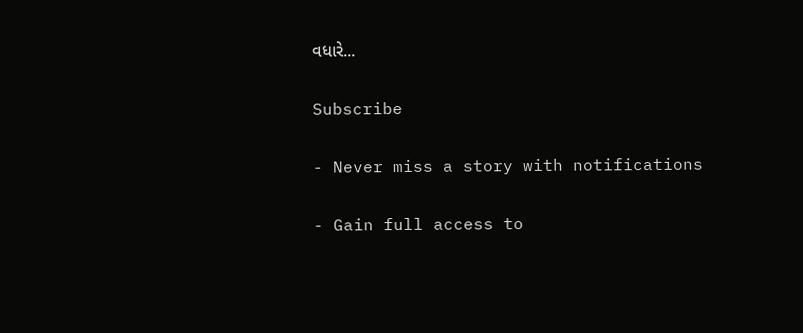વધારે...

Subscribe

- Never miss a story with notifications

- Gain full access to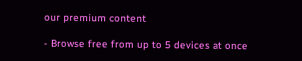our premium content

- Browse free from up to 5 devices at once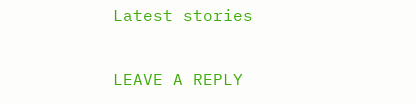Latest stories

LEAVE A REPLY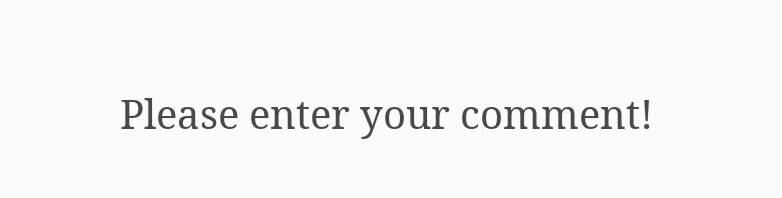Please enter your comment!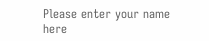Please enter your name here